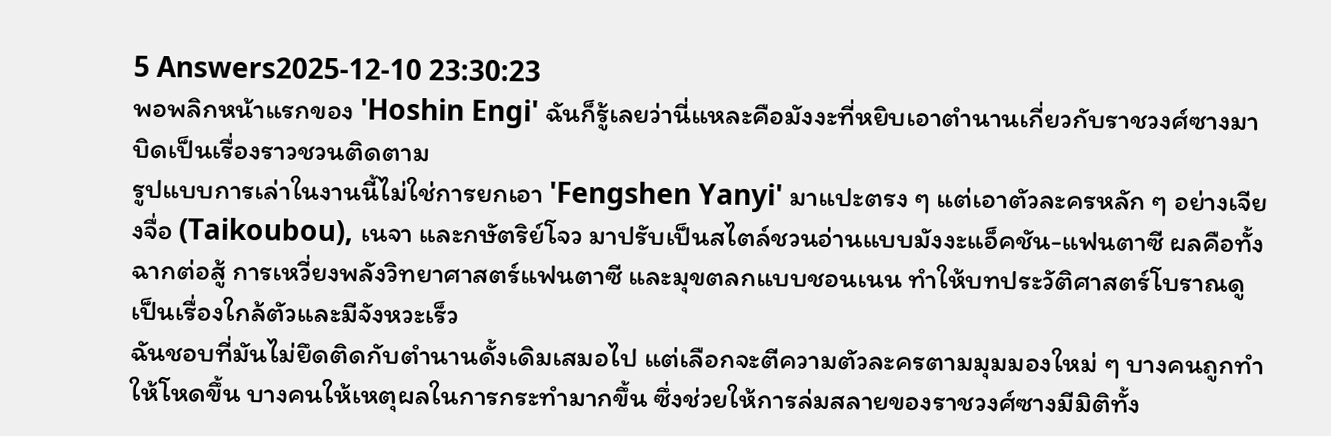5 Answers2025-12-10 23:30:23
พอพลิกหน้าแรกของ 'Hoshin Engi' ฉันก็รู้เลยว่านี่แหละคือมังงะที่หยิบเอาตำนานเกี่ยวกับราชวงศ์ซางมาบิดเป็นเรื่องราวชวนติดตาม
รูปแบบการเล่าในงานนี้ไม่ใช่การยกเอา 'Fengshen Yanyi' มาแปะตรง ๆ แต่เอาตัวละครหลัก ๆ อย่างเจียงจื่อ (Taikoubou), เนจา และกษัตริย์โจว มาปรับเป็นสไตล์ชวนอ่านแบบมังงะแอ็คชัน-แฟนตาซี ผลคือทั้งฉากต่อสู้ การเหวี่ยงพลังวิทยาศาสตร์แฟนตาซี และมุขตลกแบบชอนเนน ทำให้บทประวัติศาสตร์โบราณดูเป็นเรื่องใกล้ตัวและมีจังหวะเร็ว
ฉันชอบที่มันไม่ยึดติดกับตำนานดั้งเดิมเสมอไป แต่เลือกจะตีความตัวละครตามมุมมองใหม่ ๆ บางคนถูกทำให้โหดขึ้น บางคนให้เหตุผลในการกระทำมากขึ้น ซึ่งช่วยให้การล่มสลายของราชวงศ์ซางมีมิติทั้ง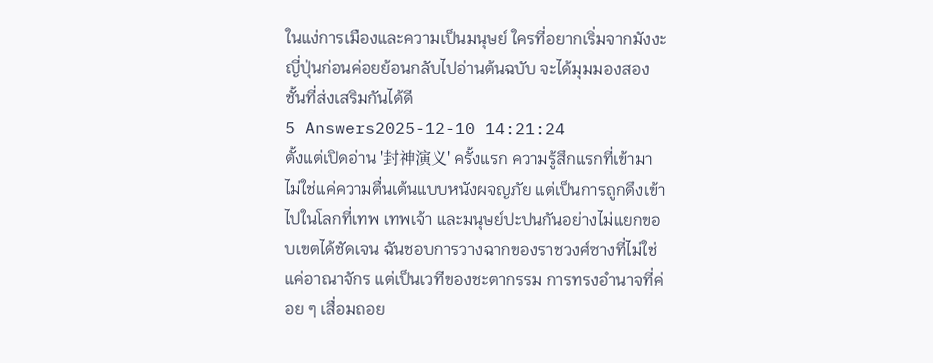ในแง่การเมืองและความเป็นมนุษย์ ใครที่อยากเริ่มจากมังงะญี่ปุ่นก่อนค่อยย้อนกลับไปอ่านต้นฉบับ จะได้มุมมองสองชั้นที่ส่งเสริมกันได้ดี
5 Answers2025-12-10 14:21:24
ตั้งแต่เปิดอ่าน '封神演义' ครั้งแรก ความรู้สึกแรกที่เข้ามาไม่ใช่แค่ความตื่นเต้นแบบหนังผจญภัย แต่เป็นการถูกดึงเข้าไปในโลกที่เทพ เทพเจ้า และมนุษย์ปะปนกันอย่างไม่แยกขอบเขตได้ชัดเจน ฉันชอบการวางฉากของราชวงศ์ซางที่ไม่ใช่แค่อาณาจักร แต่เป็นเวทีของชะตากรรม การทรงอำนาจที่ค่อย ๆ เสื่อมถอย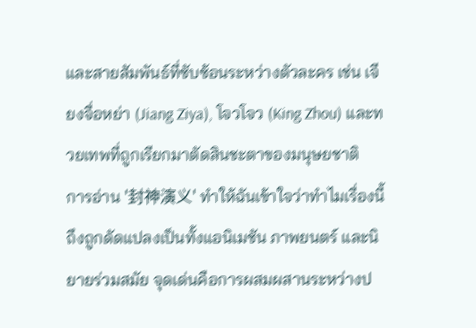และสายสัมพันธ์ที่ซับซ้อนระหว่างตัวละคร เช่น เจียงจื่อหย่า (Jiang Ziya), โจวโจว (King Zhou) และทวยเทพที่ถูกเรียกมาตัดสินชะตาของมนุษยชาติ
การอ่าน '封神演义' ทำให้ฉันเข้าใจว่าทำไมเรื่องนี้ถึงถูกดัดแปลงเป็นทั้งแอนิเมชัน ภาพยนตร์ และนิยายร่วมสมัย จุดเด่นคือการผสมผสานระหว่างป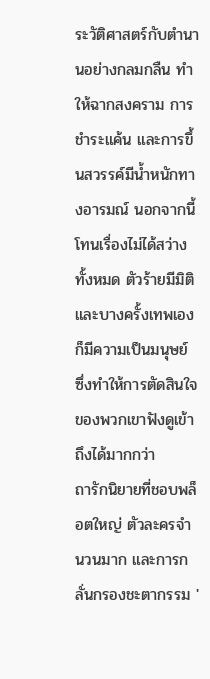ระวัติศาสตร์กับตำนานอย่างกลมกลืน ทำให้ฉากสงคราม การชำระแค้น และการขึ้นสวรรค์มีน้ำหนักทางอารมณ์ นอกจากนี้โทนเรื่องไม่ได้สว่างทั้งหมด ตัวร้ายมีมิติ และบางครั้งเทพเองก็มีความเป็นมนุษย์ ซึ่งทำให้การตัดสินใจของพวกเขาฟังดูเข้าถึงได้มากกว่า
ถารักนิยายที่ชอบพล็อตใหญ่ ตัวละครจำนวนมาก และการกลั่นกรองชะตากรรม '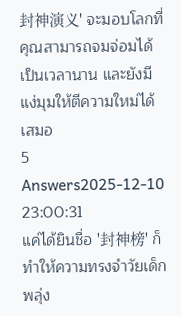封神演义' จะมอบโลกที่คุณสามารถจมจ่อมได้เป็นเวลานาน และยังมีแง่มุมให้ตีความใหม่ได้เสมอ
5 Answers2025-12-10 23:00:31
แค่ได้ยินชื่อ '封神榜' ก็ทำให้ความทรงจำวัยเด็กพลุ่ง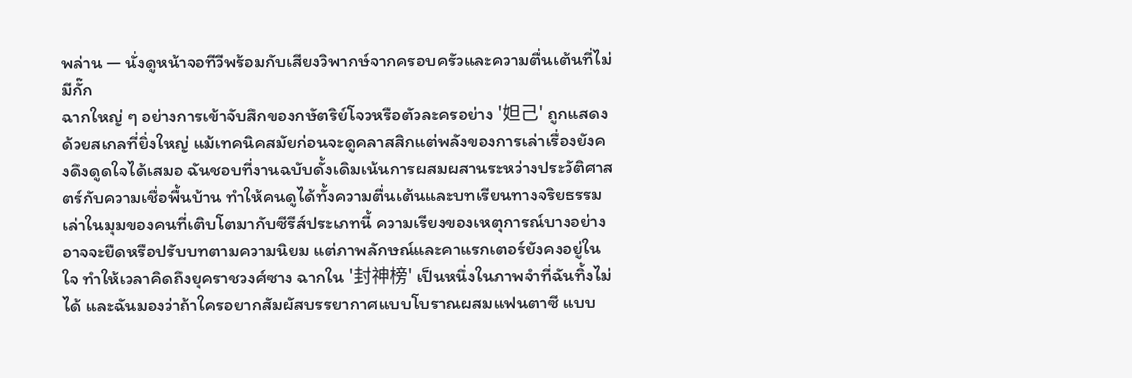พล่าน — นั่งดูหน้าจอทีวีพร้อมกับเสียงวิพากษ์จากครอบครัวและความตื่นเต้นที่ไม่มีกั๊ก
ฉากใหญ่ ๆ อย่างการเข้าจับสึกของกษัตริย์โจวหรือตัวละครอย่าง '妲己' ถูกแสดงด้วยสเกลที่ยิ่งใหญ่ แม้เทคนิคสมัยก่อนจะดูคลาสสิกแต่พลังของการเล่าเรื่องยังคงดึงดูดใจได้เสมอ ฉันชอบที่งานฉบับดั้งเดิมเน้นการผสมผสานระหว่างประวัติศาสตร์กับความเชื่อพื้นบ้าน ทำให้คนดูได้ทั้งความตื่นเต้นและบทเรียนทางจริยธรรม
เล่าในมุมของคนที่เติบโตมากับซีรีส์ประเภทนี้ ความเรียงของเหตุการณ์บางอย่างอาจจะยืดหรือปรับบทตามความนิยม แต่ภาพลักษณ์และคาแรกเตอร์ยังคงอยู่ในใจ ทำให้เวลาคิดถึงยุคราชวงศ์ซาง ฉากใน '封神榜' เป็นหนึ่งในภาพจำที่ฉันทิ้งไม่ได้ และฉันมองว่าถ้าใครอยากสัมผัสบรรยากาศแบบโบราณผสมแฟนตาซี แบบ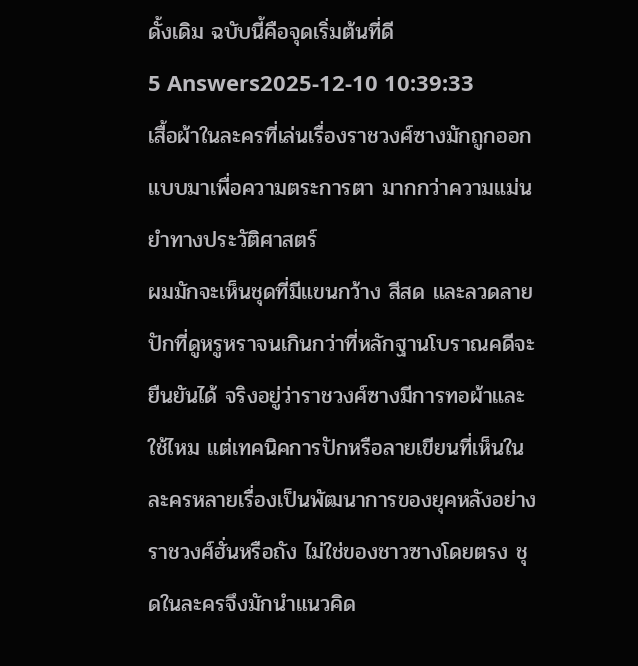ดั้งเดิม ฉบับนี้คือจุดเริ่มต้นที่ดี
5 Answers2025-12-10 10:39:33
เสื้อผ้าในละครที่เล่นเรื่องราชวงศ์ซางมักถูกออกแบบมาเพื่อความตระการตา มากกว่าความแม่นยำทางประวัติศาสตร์
ผมมักจะเห็นชุดที่มีแขนกว้าง สีสด และลวดลายปักที่ดูหรูหราจนเกินกว่าที่หลักฐานโบราณคดีจะยืนยันได้ จริงอยู่ว่าราชวงศ์ซางมีการทอผ้าและใช้ไหม แต่เทคนิคการปักหรือลายเขียนที่เห็นในละครหลายเรื่องเป็นพัฒนาการของยุคหลังอย่างราชวงศ์ฮั่นหรือถัง ไม่ใช่ของชาวซางโดยตรง ชุดในละครจึงมักนำแนวคิด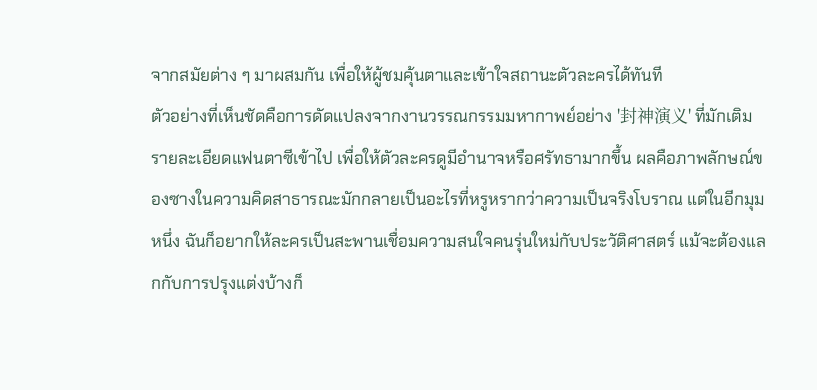จากสมัยต่าง ๆ มาผสมกัน เพื่อให้ผู้ชมคุ้นตาและเข้าใจสถานะตัวละครได้ทันที
ตัวอย่างที่เห็นชัดคือการดัดแปลงจากงานวรรณกรรมมหากาพย์อย่าง '封神演义' ที่มักเติมรายละเอียดแฟนตาซีเข้าไป เพื่อให้ตัวละครดูมีอำนาจหรือศรัทธามากขึ้น ผลคือภาพลักษณ์ของซางในความคิดสาธารณะมักกลายเป็นอะไรที่หรูหรากว่าความเป็นจริงโบราณ แต่ในอีกมุมหนึ่ง ฉันก็อยากให้ละครเป็นสะพานเชื่อมความสนใจคนรุ่นใหม่กับประวัติศาสตร์ แม้จะต้องแลกกับการปรุงแต่งบ้างก็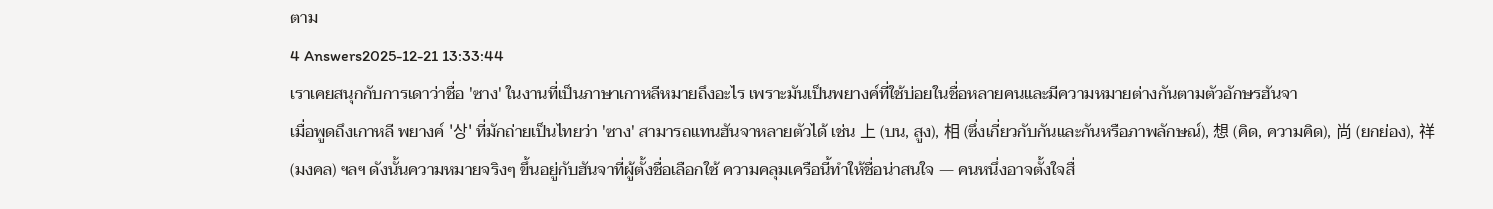ตาม
4 Answers2025-12-21 13:33:44
เราเคยสนุกกับการเดาว่าชื่อ 'ซาง' ในงานที่เป็นภาษาเกาหลีหมายถึงอะไร เพราะมันเป็นพยางค์ที่ใช้บ่อยในชื่อหลายคนและมีความหมายต่างกันตามตัวอักษรฮันจา
เมื่อพูดถึงเกาหลี พยางค์ '상' ที่มักถ่ายเป็นไทยว่า 'ซาง' สามารถแทนฮันจาหลายตัวได้ เช่น 上 (บน, สูง), 相 (ซึ่งเกี่ยวกับกันและกันหรือภาพลักษณ์), 想 (คิด, ความคิด), 尚 (ยกย่อง), 祥 (มงคล) ฯลฯ ดังนั้นความหมายจริงๆ ขึ้นอยู่กับฮันจาที่ผู้ตั้งชื่อเลือกใช้ ความคลุมเครือนี้ทำให้ชื่อน่าสนใจ — คนหนึ่งอาจตั้งใจสื่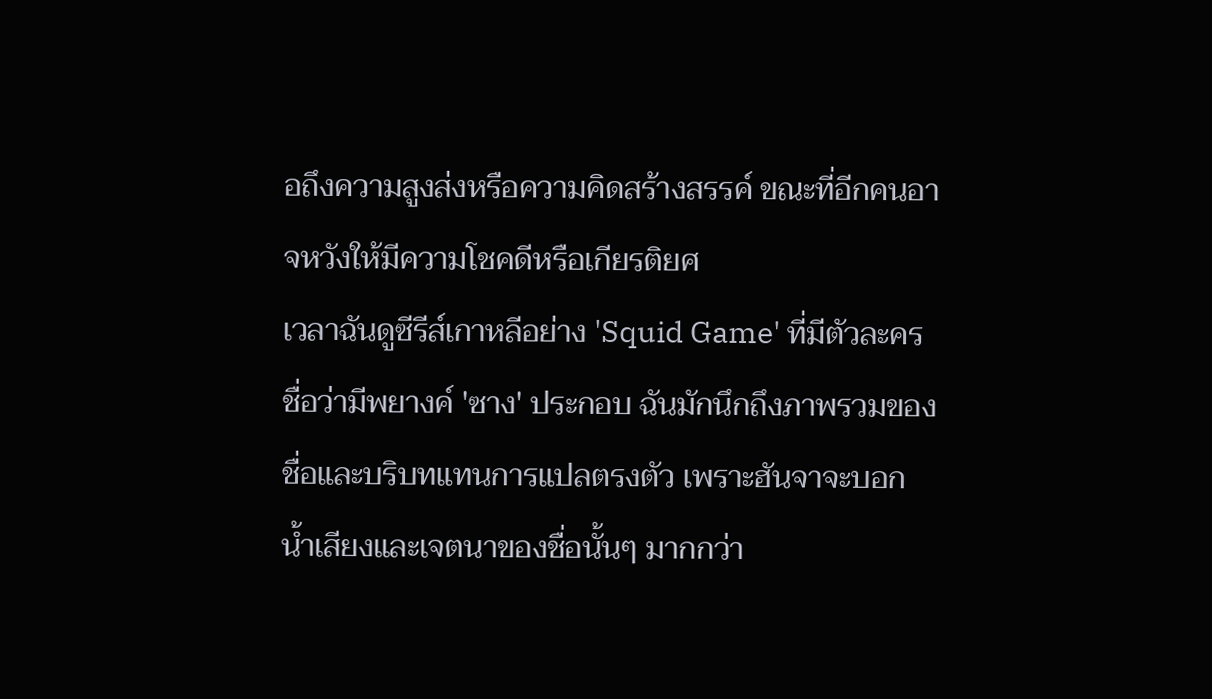อถึงความสูงส่งหรือความคิดสร้างสรรค์ ขณะที่อีกคนอาจหวังให้มีความโชคดีหรือเกียรติยศ
เวลาฉันดูซีรีส์เกาหลีอย่าง 'Squid Game' ที่มีตัวละครชื่อว่ามีพยางค์ 'ซาง' ประกอบ ฉันมักนึกถึงภาพรวมของชื่อและบริบทแทนการแปลตรงตัว เพราะฮันจาจะบอกน้ำเสียงและเจตนาของชื่อนั้นๆ มากกว่า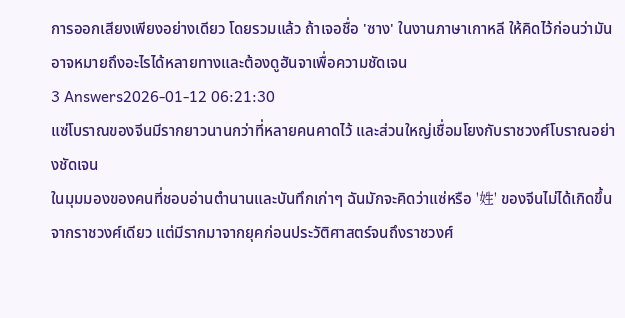การออกเสียงเพียงอย่างเดียว โดยรวมแล้ว ถ้าเจอชื่อ 'ซาง' ในงานภาษาเกาหลี ให้คิดไว้ก่อนว่ามันอาจหมายถึงอะไรได้หลายทางและต้องดูฮันจาเพื่อความชัดเจน
3 Answers2026-01-12 06:21:30
แซ่โบราณของจีนมีรากยาวนานกว่าที่หลายคนคาดไว้ และส่วนใหญ่เชื่อมโยงกับราชวงศ์โบราณอย่างชัดเจน
ในมุมมองของคนที่ชอบอ่านตำนานและบันทึกเก่าๆ ฉันมักจะคิดว่าแซ่หรือ '姓' ของจีนไม่ได้เกิดขึ้นจากราชวงศ์เดียว แต่มีรากมาจากยุคก่อนประวัติศาสตร์จนถึงราชวงศ์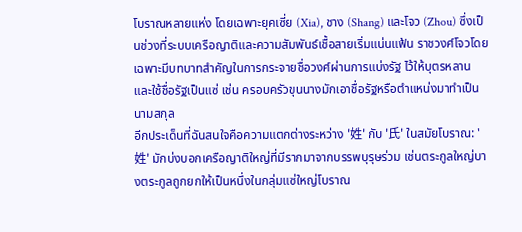โบราณหลายแห่ง โดยเฉพาะยุคเซี่ย (Xia), ชาง (Shang) และโจว (Zhou) ซึ่งเป็นช่วงที่ระบบเครือญาติและความสัมพันธ์เชื้อสายเริ่มแน่นแฟ้น ราชวงศ์โจวโดยเฉพาะมีบทบาทสำคัญในการกระจายชื่อวงศ์ผ่านการแบ่งรัฐ ไว้ให้บุตรหลาน และใช้ชื่อรัฐเป็นแซ่ เช่น ครอบครัวขุนนางมักเอาชื่อรัฐหรือตำแหน่งมาทำเป็นนามสกุล
อีกประเด็นที่ฉันสนใจคือความแตกต่างระหว่าง '姓' กับ '氏' ในสมัยโบราณ: '姓' มักบ่งบอกเครือญาติใหญ่ที่มีรากมาจากบรรพบุรุษร่วม เช่นตระกูลใหญ่บางตระกูลถูกยกให้เป็นหนึ่งในกลุ่มแซ่ใหญ่โบราณ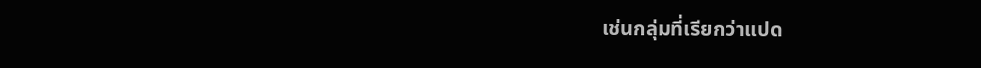เช่นกลุ่มที่เรียกว่าแปด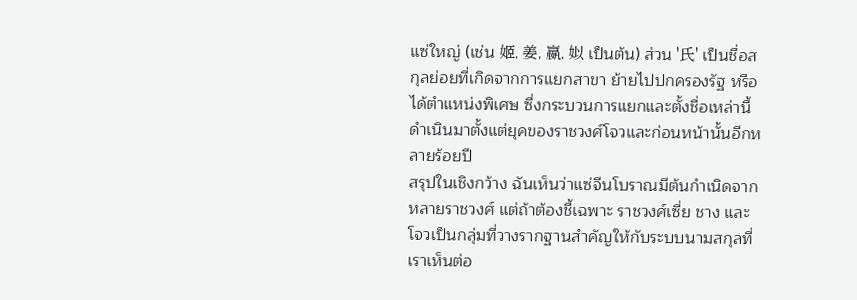แซ่ใหญ่ (เช่น 姬, 姜, 嬴, 姒 เป็นต้น) ส่วน '氏' เป็นชื่อสกุลย่อยที่เกิดจากการแยกสาขา ย้ายไปปกครองรัฐ หรือได้ตำแหน่งพิเศษ ซึ่งกระบวนการแยกและตั้งชื่อเหล่านี้ดำเนินมาตั้งแต่ยุคของราชวงศ์โจวและก่อนหน้านั้นอีกหลายร้อยปี
สรุปในเชิงกว้าง ฉันเห็นว่าแซ่จีนโบราณมีต้นกำเนิดจากหลายราชวงศ์ แต่ถ้าต้องชี้เฉพาะ ราชวงศ์เซี่ย ชาง และโจวเป็นกลุ่มที่วางรากฐานสำคัญให้กับระบบนามสกุลที่เราเห็นต่อ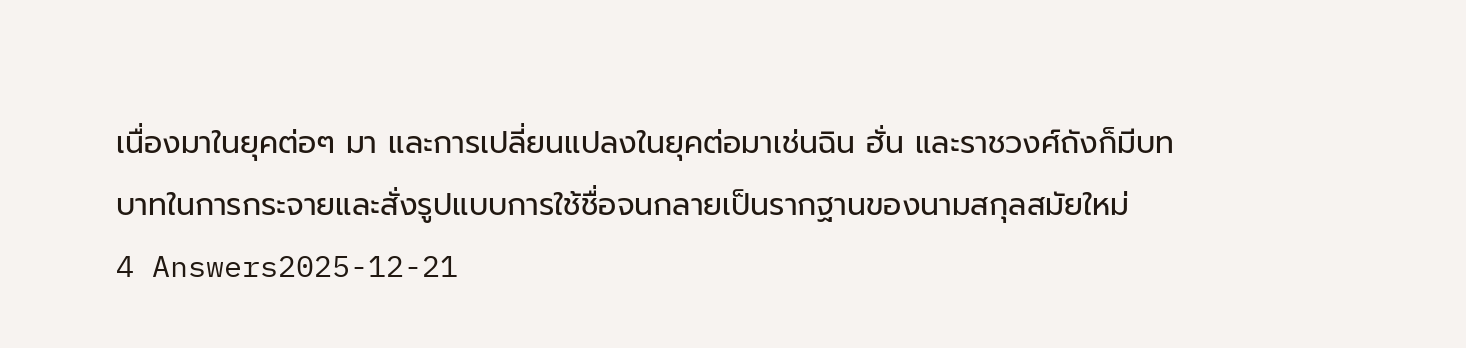เนื่องมาในยุคต่อๆ มา และการเปลี่ยนแปลงในยุคต่อมาเช่นฉิน ฮั่น และราชวงศ์ถังก็มีบทบาทในการกระจายและสั่งรูปแบบการใช้ชื่อจนกลายเป็นรากฐานของนามสกุลสมัยใหม่
4 Answers2025-12-21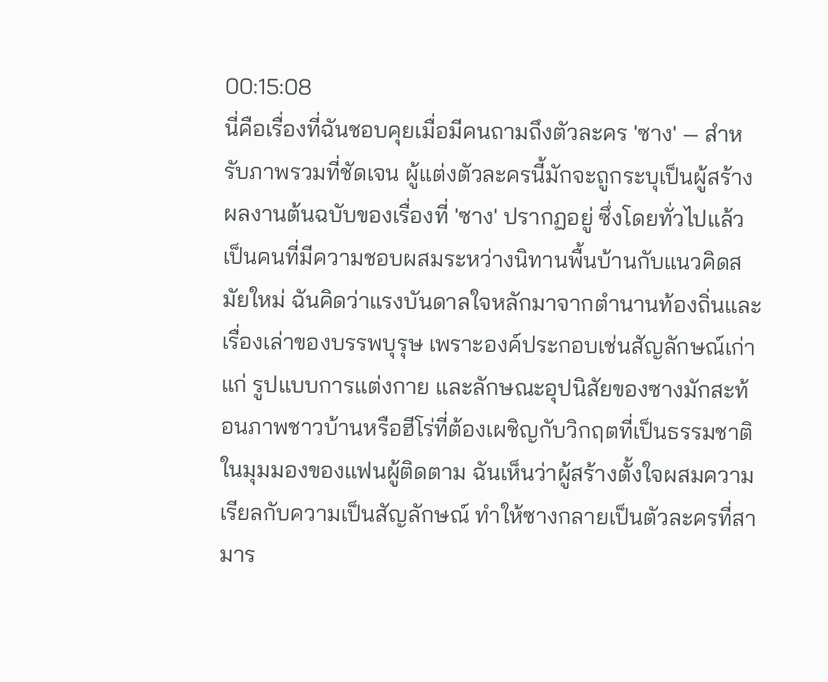00:15:08
นี่คือเรื่องที่ฉันชอบคุยเมื่อมีคนถามถึงตัวละคร 'ซาง' — สำหรับภาพรวมที่ชัดเจน ผู้แต่งตัวละครนี้มักจะถูกระบุเป็นผู้สร้างผลงานต้นฉบับของเรื่องที่ 'ซาง' ปรากฏอยู่ ซึ่งโดยทั่วไปแล้วเป็นคนที่มีความชอบผสมระหว่างนิทานพื้นบ้านกับแนวคิดสมัยใหม่ ฉันคิดว่าแรงบันดาลใจหลักมาจากตำนานท้องถิ่นและเรื่องเล่าของบรรพบุรุษ เพราะองค์ประกอบเช่นสัญลักษณ์เก่าแก่ รูปแบบการแต่งกาย และลักษณะอุปนิสัยของซางมักสะท้อนภาพชาวบ้านหรือฮีโร่ที่ต้องเผชิญกับวิกฤตที่เป็นธรรมชาติ
ในมุมมองของแฟนผู้ติดตาม ฉันเห็นว่าผู้สร้างตั้งใจผสมความเรียลกับความเป็นสัญลักษณ์ ทำให้ซางกลายเป็นตัวละครที่สามาร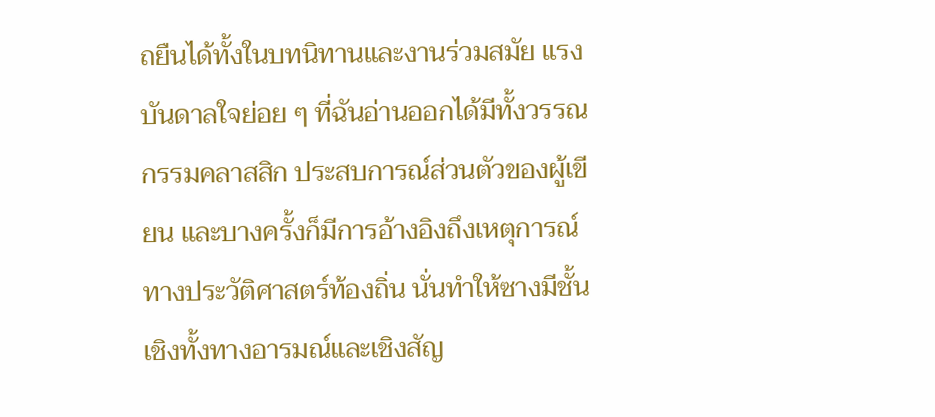ถยืนได้ทั้งในบทนิทานและงานร่วมสมัย แรงบันดาลใจย่อย ๆ ที่ฉันอ่านออกได้มีทั้งวรรณกรรมคลาสสิก ประสบการณ์ส่วนตัวของผู้เขียน และบางครั้งก็มีการอ้างอิงถึงเหตุการณ์ทางประวัติศาสตร์ท้องถิ่น นั่นทำให้ซางมีชั้นเชิงทั้งทางอารมณ์และเชิงสัญ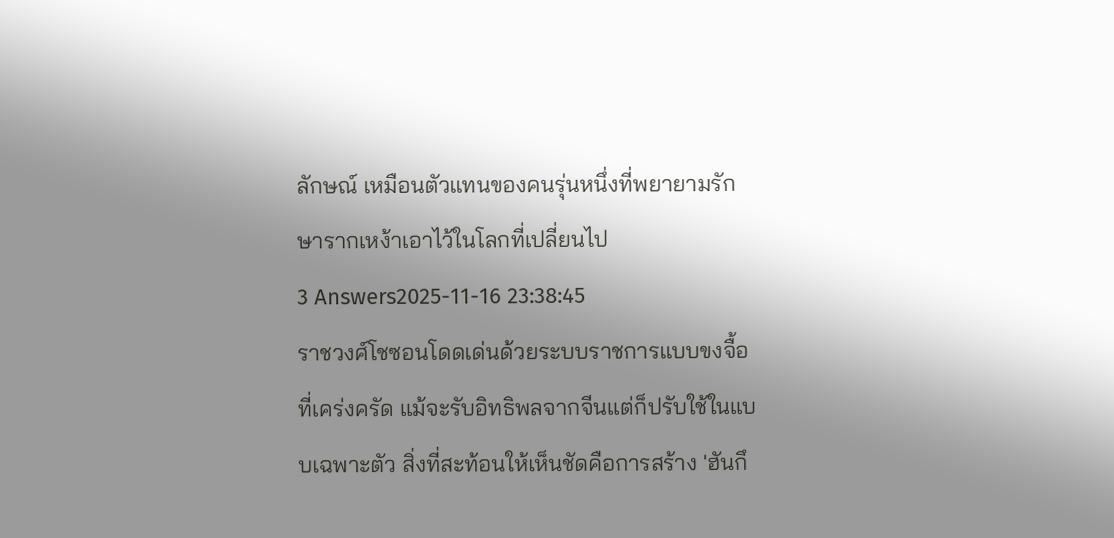ลักษณ์ เหมือนตัวแทนของคนรุ่นหนึ่งที่พยายามรักษารากเหง้าเอาไว้ในโลกที่เปลี่ยนไป
3 Answers2025-11-16 23:38:45
ราชวงศ์โชซอนโดดเด่นด้วยระบบราชการแบบขงจื้อที่เคร่งครัด แม้จะรับอิทธิพลจากจีนแต่ก็ปรับใช้ในแบบเฉพาะตัว สิ่งที่สะท้อนให้เห็นชัดคือการสร้าง 'ฮันกึ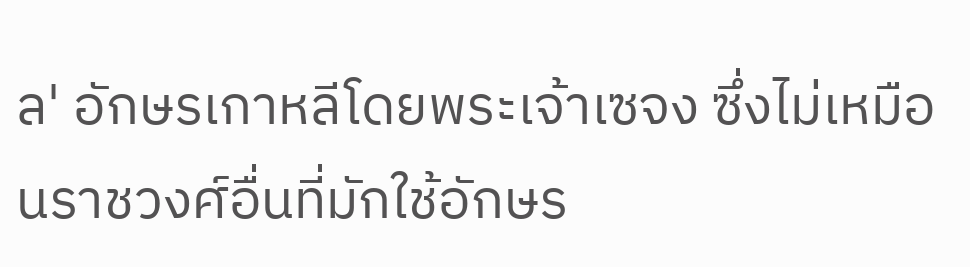ล' อักษรเกาหลีโดยพระเจ้าเซจง ซึ่งไม่เหมือนราชวงศ์อื่นที่มักใช้อักษร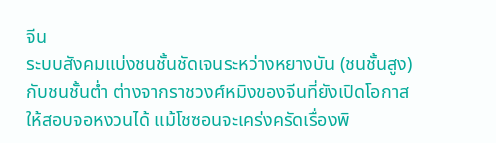จีน
ระบบสังคมแบ่งชนชั้นชัดเจนระหว่างหยางบัน (ชนชั้นสูง) กับชนชั้นต่ำ ต่างจากราชวงศ์หมิงของจีนที่ยังเปิดโอกาสให้สอบจอหงวนได้ แม้โชซอนจะเคร่งครัดเรื่องพิ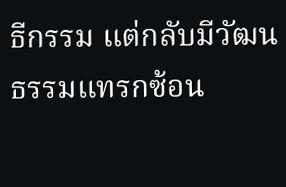ธีกรรม แต่กลับมีวัฒนธรรมแทรกซ้อน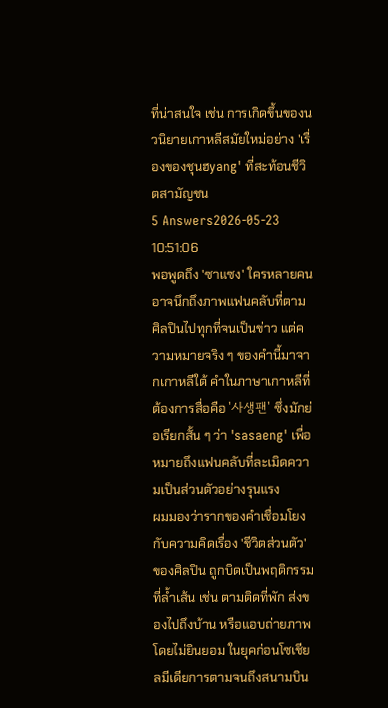ที่น่าสนใจ เช่น การเกิดขึ้นของนวนิยายเกาหลีสมัยใหม่อย่าง 'เรื่องของชุนฮyang' ที่สะท้อนชีวิตสามัญชน
5 Answers2026-05-23 10:51:06
พอพูดถึง 'ซาแซง' ใครหลายคนอาจนึกถึงภาพแฟนคลับที่ตามศิลปินไปทุกที่จนเป็นข่าว แต่ความหมายจริง ๆ ของคำนี้มาจากเกาหลีใต้ คำในภาษาเกาหลีที่ต้องการสื่อคือ '사생팬' ซึ่งมักย่อเรียกสั้น ๆ ว่า 'sasaeng' เพื่อหมายถึงแฟนคลับที่ละเมิดความเป็นส่วนตัวอย่างรุนแรง
ผมมองว่ารากของคำเชื่อมโยงกับความคิดเรื่อง 'ชีวิตส่วนตัว' ของศิลปิน ถูกบิดเป็นพฤติกรรมที่ล้ำเส้น เช่น ตามติดที่พัก ส่งของไปถึงบ้าน หรือแอบถ่ายภาพโดยไม่ยินยอม ในยุคก่อนโซเชียลมีเดียการตามจนถึงสนามบิน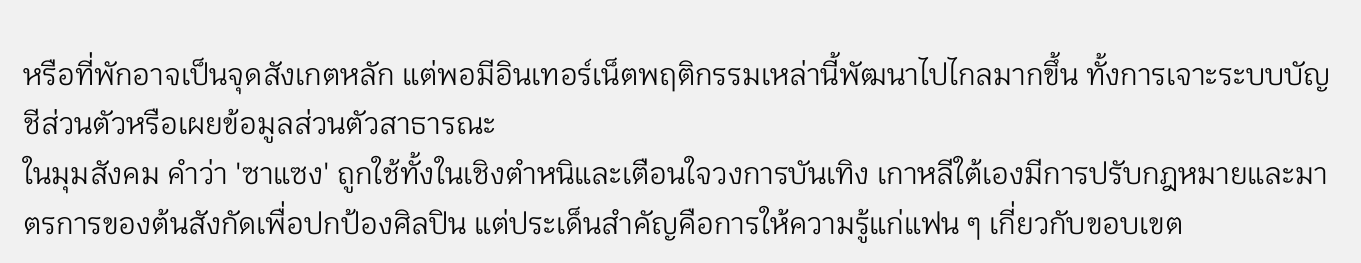หรือที่พักอาจเป็นจุดสังเกตหลัก แต่พอมีอินเทอร์เน็ตพฤติกรรมเหล่านี้พัฒนาไปไกลมากขึ้น ทั้งการเจาะระบบบัญชีส่วนตัวหรือเผยข้อมูลส่วนตัวสาธารณะ
ในมุมสังคม คำว่า 'ซาแซง' ถูกใช้ทั้งในเชิงตำหนิและเตือนใจวงการบันเทิง เกาหลีใต้เองมีการปรับกฎหมายและมาตรการของต้นสังกัดเพื่อปกป้องศิลปิน แต่ประเด็นสำคัญคือการให้ความรู้แก่แฟน ๆ เกี่ยวกับขอบเขต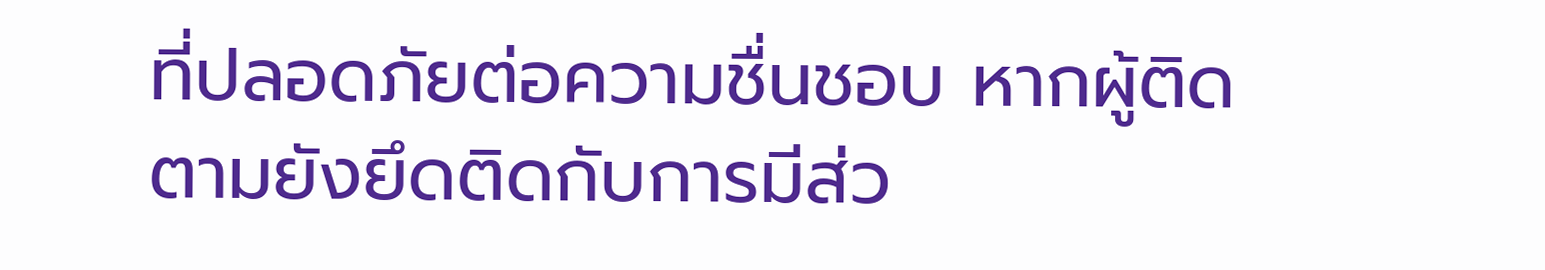ที่ปลอดภัยต่อความชื่นชอบ หากผู้ติดตามยังยึดติดกับการมีส่ว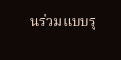นร่วมแบบรุ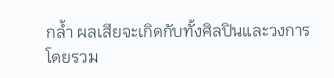กล้ำ ผลเสียจะเกิดกับทั้งศิลปินและวงการโดยรวม